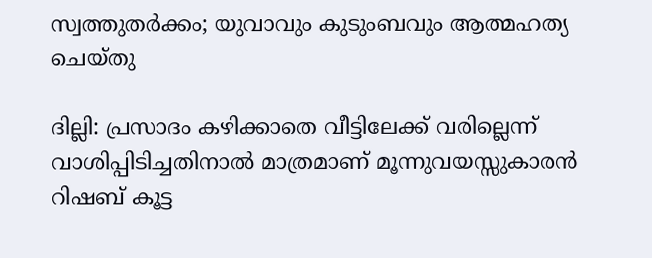സ്വത്തുതര്‍ക്കം; യുവാവും കുടുംബവും ആത്മഹത്യ ചെയ്തു

ദില്ലി: പ്രസാദം കഴിക്കാതെ വീട്ടിലേക്ക് വരില്ലെന്ന് വാശിപ്പിടിച്ചതിനാല്‍ മാത്രമാണ് മൂന്നുവയസ്സുകാരന്‍ റിഷബ് കൂട്ട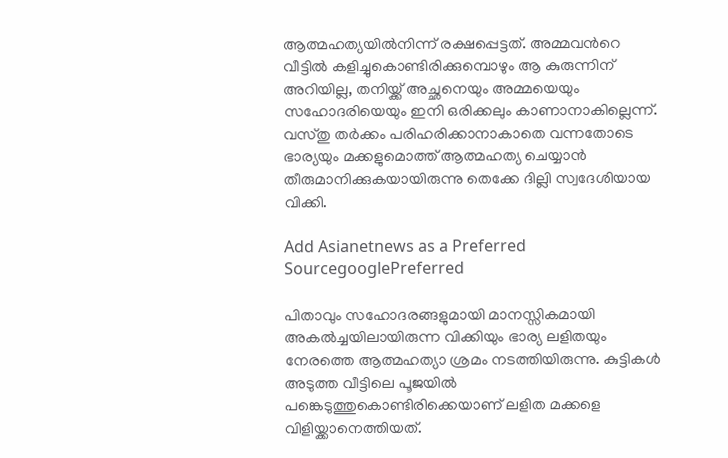ആത്മഹത്യയില്‍നിന്ന് രക്ഷപ്പെട്ടത്. അമ്മവന്‍റെ വീട്ടില്‍ കളിച്ചുകൊണ്ടിരിക്കുമ്പൊഴും ആ കുരുന്നിന് അറിയില്ല, തനിയ്ക്ക് അച്ഛനെയും അമ്മയെയും സഹോദരിയെയും ഇനി ഒരിക്കലും കാണാനാകില്ലെന്ന്. വസ്തു തര്‍ക്കം പരിഹരിക്കാനാകാതെ വന്നതോടെ ഭാര്യയും മക്കളുമൊത്ത് ആത്മഹത്യ ചെയ്യാന്‍ തീരുമാനിക്കുകയായിരുന്നു തെക്കേ ദില്ലി സ്വദേശിയായ വിക്കി.

Add Asianetnews as a Preferred SourcegooglePreferred

പിതാവും സഹോദരങ്ങളുമായി മാനസ്സികമായി അകല്‍ച്ചയിലായിരുന്ന വിക്കിയും ഭാര്യ ലളിതയും നേരത്തെ ആത്മഹത്യാ ശ്രമം നടത്തിയിരുന്നു. കുട്ടികള്‍ അടുത്ത വീട്ടിലെ പൂജയില്‍ പങ്കെടുത്തുകൊണ്ടിരിക്കെയാണ് ലളിത മക്കളെ വിളിയ്ക്കാനെത്തിയത്.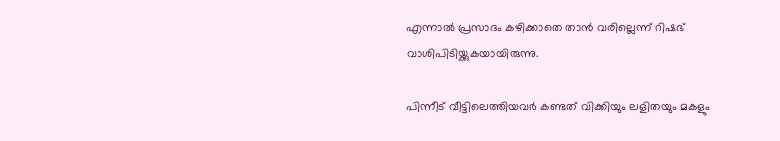എന്നാല്‍ പ്രസാദം കഴിക്കാതെ താന്‍ വരില്ലെന്ന് റിഷഭ് വാശിപിടിയ്ക്കുകയായിരുന്നു.

പിന്നീട് വീട്ടിലെത്തിയവര്‍ കണ്ടത് വിക്കിയും ലളിതയും മകളും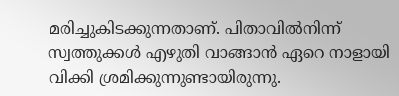മരിച്ചുകിടക്കുന്നതാണ്. പിതാവില്‍നിന്ന് സ്വത്തുക്കള്‍ എഴുതി വാങ്ങാന്‍ ഏറെ നാളായി വിക്കി ശ്രമിക്കുന്നുണ്ടായിരുന്നു.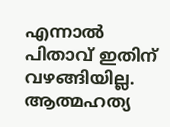എന്നാല്‍ പിതാവ് ഇതിന് വഴങ്ങിയില്ല. ആത്മഹത്യ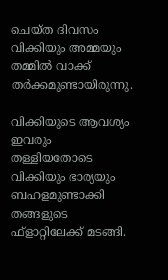ചെയ്ത ദിവസം വിക്കിയും അമ്മയും തമ്മില്‍ വാക്ക് തര്‍ക്കമുണ്ടായിരുന്നു.

വിക്കിയുടെ ആവശ്യം ഇവരും തള്ളിയതോടെ വിക്കിയും ഭാര്യയും ബഹളമുണ്ടാക്കി തങ്ങളുടെ ഫ്ളാറ്റിലേക്ക് മടങ്ങി.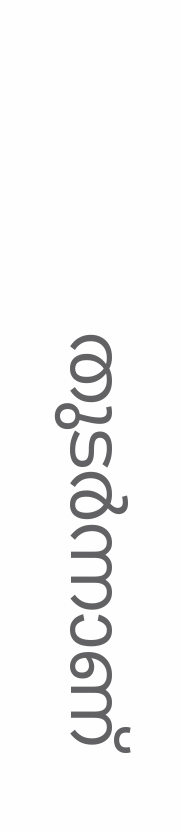തുടര്‍ന്നാണ്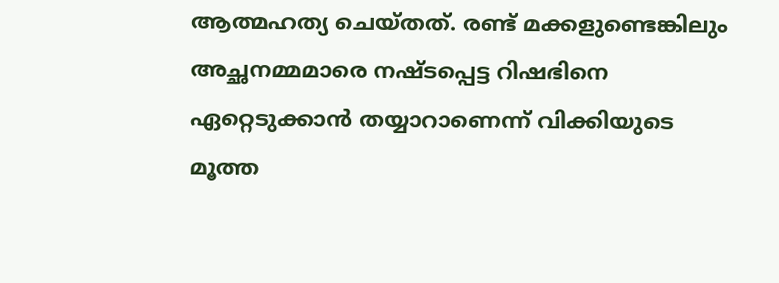ആത്മഹത്യ ചെയ്തത്. രണ്ട് മക്കളുണ്ടെങ്കിലും അച്ഛനമ്മമാരെ നഷ്ടപ്പെട്ട റിഷഭിനെ ഏറ്റെടുക്കാന്‍ തയ്യാറാണെന്ന് വിക്കിയുടെ മൂത്ത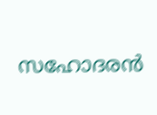സഹോദരന്‍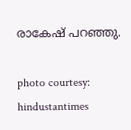രാകേഷ് പറഞ്ഞു.

photo courtesy: hindustantimes